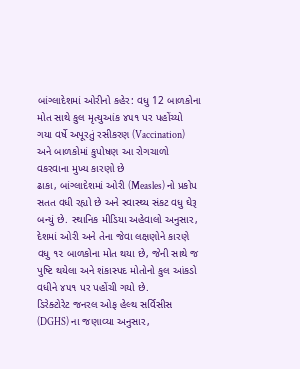બાંગ્લાદેશમાં ઓરીનો કહેર: વધુ 12 બાળકોના મોત સાથે કુલ મૃત્યુઆંક ૪૫૧ પર પહોંચ્યો
ગયા વર્ષે અપૂરતું રસીકરણ (Vaccination) અને બાળકોમાં કુપોષણ આ રોગચાળો વકરવાના મુખ્ય કારણો છે
ઢાકા, બાંગ્લાદેશમાં ઓરી (Measles) નો પ્રકોપ સતત વધી રહ્યો છે અને સ્વાસ્થ્ય સંકટ વધુ ઘેરૂ બન્યું છે. સ્થાનિક મીડિયા અહેવાલો અનુસાર, દેશમાં ઓરી અને તેના જેવા લક્ષણોને કારણે વધુ ૧૨ બાળકોના મોત થયા છે, જેની સાથે જ પુષ્ટિ થયેલા અને શંકાસ્પદ મોતોનો કુલ આંકડો વધીને ૪૫૧ પર પહોંચી ગયો છે.
ડિરેક્ટોરેટ જનરલ ઓફ હેલ્થ સર્વિસીસ (DGHS) ના જણાવ્યા અનુસાર,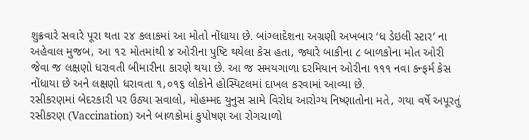શુક્રવારે સવારે પૂરા થતા ૨૪ કલાકમાં આ મોતો નોંધાયા છે. બાંગ્લાદેશના અગ્રણી અખબાર ‘ધ ડેઇલી સ્ટાર’ ના અહેવાલ મુજબ, આ ૧૨ મોતમાંથી ૪ ઓરીના પુષ્ટિ થયેલા કેસ હતા, જ્યારે બાકીના ૮ બાળકોના મોત ઓરી જેવા જ લક્ષણો ધરાવતી બીમારીના કારણે થયા છે. આ જ સમયગાળા દરમિયાન ઓરીના ૧૧૧ નવા કન્ફર્મ કેસ નોંધાયા છે અને લક્ષણો ધરાવતા ૧,૦૧૬ લોકોને હોસ્પિટલમાં દાખલ કરવામાં આવ્યા છે.
રસીકરણમાં બેદરકારી પર ઉઠ્યા સવાલો, મોહમ્મદ યુનુસ સામે વિરોધ આરોગ્ય નિષ્ણાતોના મતે, ગયા વર્ષે અપૂરતું રસીકરણ (Vaccination) અને બાળકોમાં કુપોષણ આ રોગચાળો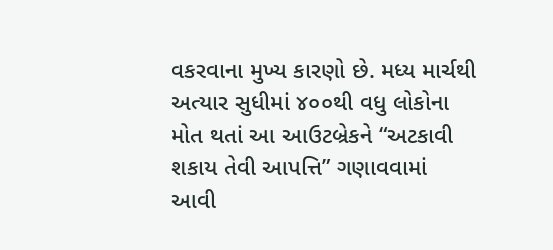વકરવાના મુખ્ય કારણો છે. મધ્ય માર્ચથી અત્યાર સુધીમાં ૪૦૦થી વધુ લોકોના મોત થતાં આ આઉટબ્રેકને “અટકાવી શકાય તેવી આપત્તિ” ગણાવવામાં આવી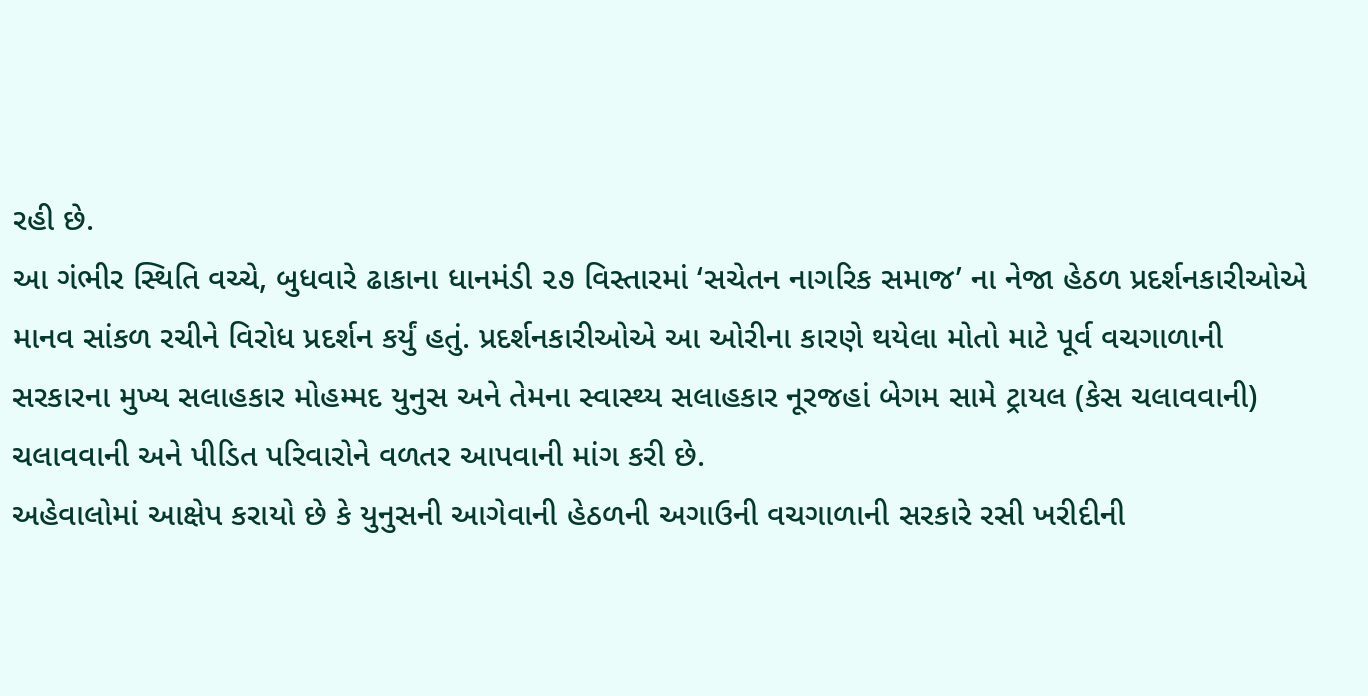રહી છે.
આ ગંભીર સ્થિતિ વચ્ચે, બુધવારે ઢાકાના ધાનમંડી ૨૭ વિસ્તારમાં ‘સચેતન નાગરિક સમાજ’ ના નેજા હેઠળ પ્રદર્શનકારીઓએ માનવ સાંકળ રચીને વિરોધ પ્રદર્શન કર્યું હતું. પ્રદર્શનકારીઓએ આ ઓરીના કારણે થયેલા મોતો માટે પૂર્વ વચગાળાની સરકારના મુખ્ય સલાહકાર મોહમ્મદ યુનુસ અને તેમના સ્વાસ્થ્ય સલાહકાર નૂરજહાં બેગમ સામે ટ્રાયલ (કેસ ચલાવવાની) ચલાવવાની અને પીડિત પરિવારોને વળતર આપવાની માંગ કરી છે.
અહેવાલોમાં આક્ષેપ કરાયો છે કે યુનુસની આગેવાની હેઠળની અગાઉની વચગાળાની સરકારે રસી ખરીદીની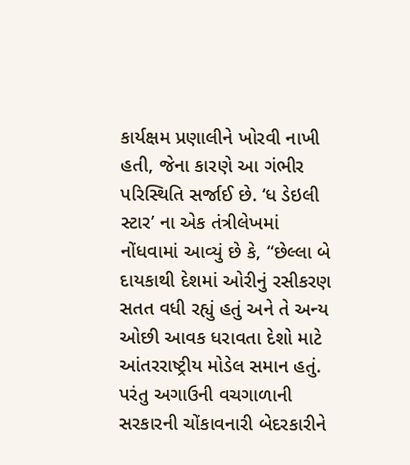કાર્યક્ષમ પ્રણાલીને ખોરવી નાખી હતી, જેના કારણે આ ગંભીર પરિસ્થિતિ સર્જાઈ છે. ‘ધ ડેઇલી સ્ટાર’ ના એક તંત્રીલેખમાં નોંધવામાં આવ્યું છે કે, “છેલ્લા બે દાયકાથી દેશમાં ઓરીનું રસીકરણ સતત વધી રહ્યું હતું અને તે અન્ય ઓછી આવક ધરાવતા દેશો માટે આંતરરાષ્ટ્રીય મોડેલ સમાન હતું. પરંતુ અગાઉની વચગાળાની સરકારની ચોંકાવનારી બેદરકારીને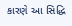કારણે આ સિદ્ધિ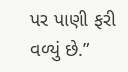પર પાણી ફરી વળ્યું છે.”